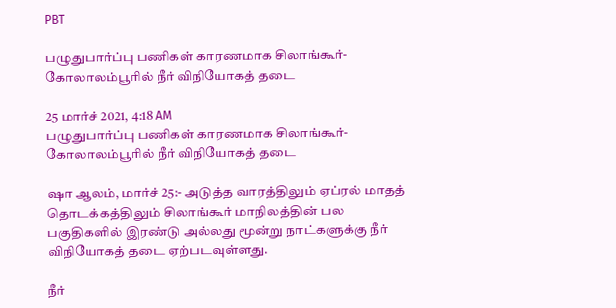PBT

பழுதுபார்ப்பு பணிகள் காரணமாக சிலாங்கூர்-கோலாலம்பூரில் நீர் விநியோகத் தடை

25 மார்ச் 2021, 4:18 AM
பழுதுபார்ப்பு பணிகள் காரணமாக சிலாங்கூர்-கோலாலம்பூரில் நீர் விநியோகத் தடை

ஷா ஆலம், மார்ச் 25:- அடுத்த வாரத்திலும் ஏப்ரல் மாதத் தொடக்கத்திலும் சிலாங்கூர் மாநிலத்தின் பல பகுதிகளில் இரண்டு அல்லது மூன்று நாட்களுக்கு நீர் விநியோகத் தடை ஏற்படவுள்ளது.

நீர்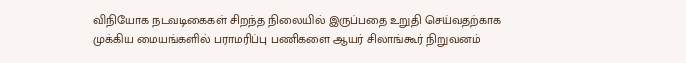விநியோக நடவடிகைகள் சிறந்த நிலையில் இருப்பதை உறுதி செய்வதற்காக முக்கிய மையங்களில் பராமரிப்பு பணிகளை ஆயர் சிலாங்கூர் நிறுவனம்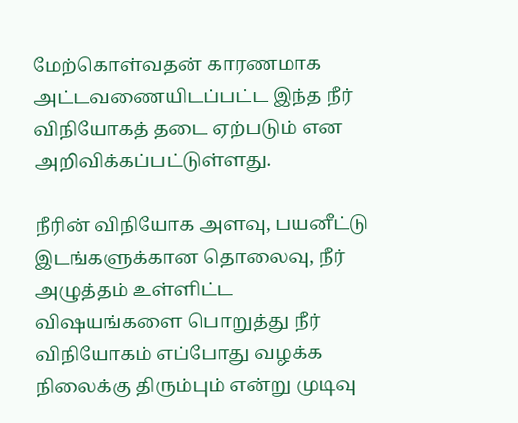மேற்கொள்வதன் காரணமாக அட்டவணையிடப்பட்ட இந்த நீர் விநியோகத் தடை ஏற்படும் என அறிவிக்கப்பட்டுள்ளது.

நீரின் விநியோக அளவு, பயனீட்டு இடங்களுக்கான தொலைவு, நீர் அழுத்தம் உள்ளிட்ட விஷயங்களை பொறுத்து நீர் விநியோகம் எப்போது வழக்க நிலைக்கு திரும்பும் என்று முடிவு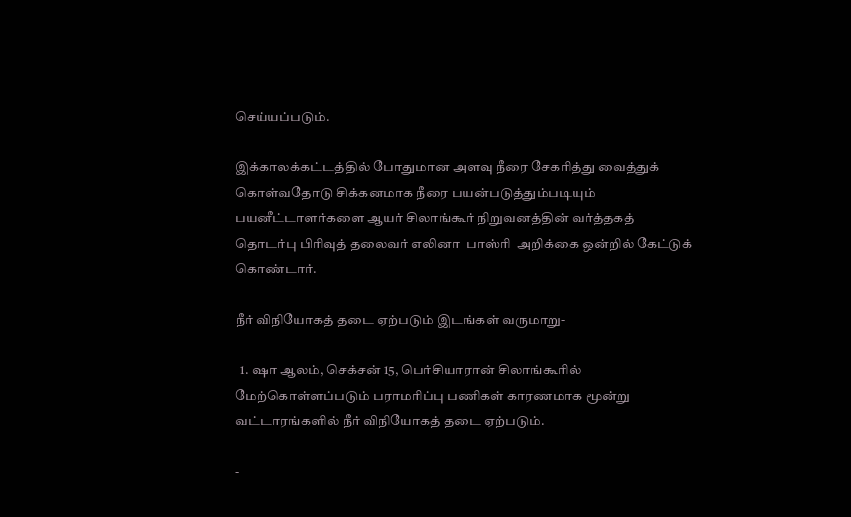செய்யப்படும்.

இக்காலக்கட்டத்தில் போதுமான அளவு நீரை சேகரித்து வைத்துக் கொள்வதோடு சிக்கனமாக நீரை பயன்படுத்தும்படியும் பயனீட்டாளர்களை ஆயர் சிலாங்கூர் நிறுவனத்தின் வர்த்தகத் தொடர்பு பிரிவுத் தலைவர் எலினா  பாஸ்ரி  அறிக்கை ஒன்றில் கேட்டுக் கொண்டார்.

நீர் விநியோகத் தடை ஏற்படும் இடங்கள் வருமாறு-

  1. ஷா ஆலம், செக்சன் 15, பெர்சியாரான் சிலாங்கூரில் மேற்கொள்ளப்படும் பராமரிப்பு பணிகள் காரணமாக மூன்று வட்டாரங்களில் நீர் விநியோகத் தடை ஏற்படும்.

-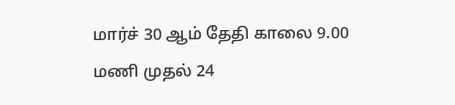மார்ச் 30 ஆம் தேதி காலை 9.00 மணி முதல் 24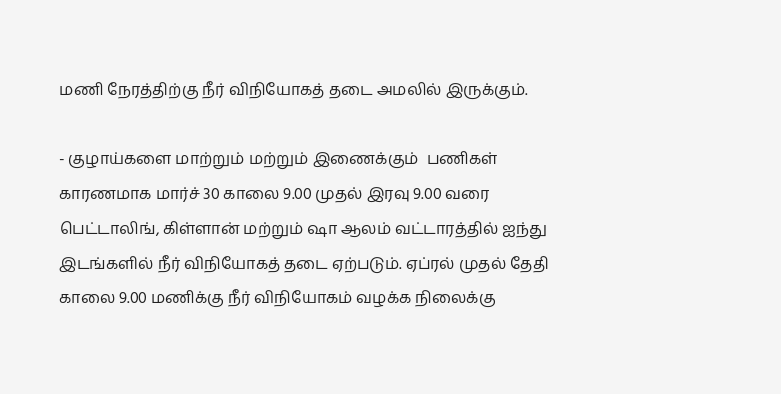மணி நேரத்திற்கு நீர் விநியோகத் தடை அமலில் இருக்கும்.

- குழாய்களை மாற்றும் மற்றும் இணைக்கும்  பணிகள் காரணமாக மார்ச் 30 காலை 9.00 முதல் இரவு 9.00 வரை பெட்டாலிங், கிள்ளான் மற்றும் ஷா ஆலம் வட்டாரத்தில் ஐந்து இடங்களில் நீர் விநியோகத் தடை ஏற்படும். ஏப்ரல் முதல் தேதி காலை 9.00 மணிக்கு நீர் விநியோகம் வழக்க நிலைக்கு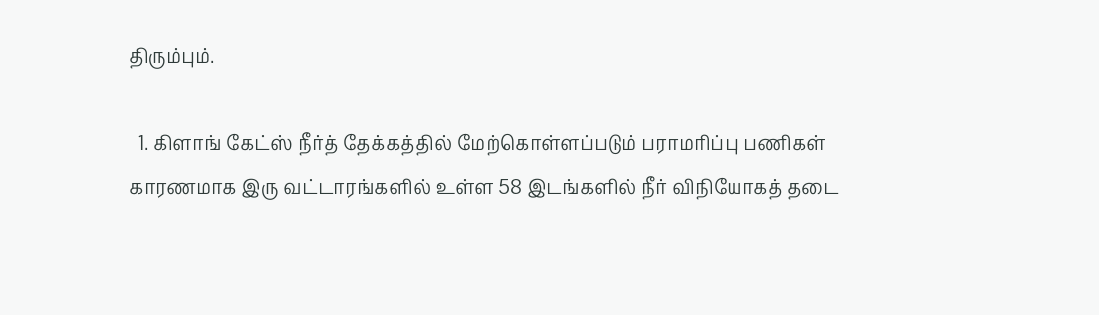திரும்பும்.

  1. கிளாங் கேட்ஸ் நீர்த் தேக்கத்தில் மேற்கொள்ளப்படும் பராமரிப்பு பணிகள் காரணமாக இரு வட்டாரங்களில் உள்ள 58 இடங்களில் நீர் விநியோகத் தடை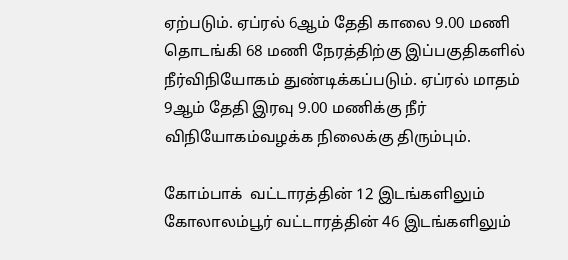ஏற்படும். ஏப்ரல் 6ஆம் தேதி காலை 9.00 மணி தொடங்கி 68 மணி நேரத்திற்கு இப்பகுதிகளில் நீர்விநியோகம் துண்டிக்கப்படும். ஏப்ரல் மாதம் 9ஆம் தேதி இரவு 9.00 மணிக்கு நீர் விநியோகம்வழக்க நிலைக்கு திரும்பும்.

கோம்பாக்  வட்டாரத்தின் 12 இடங்களிலும் கோலாலம்பூர் வட்டாரத்தின் 46 இடங்களிலும்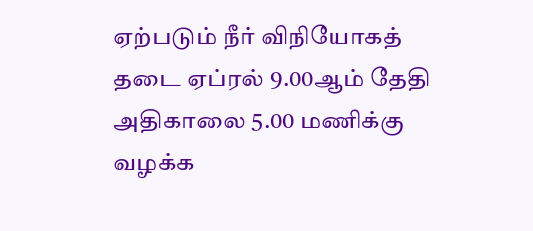ஏற்படும் நீர் விநியோகத் தடை ஏப்ரல் 9.00ஆம் தேதி அதிகாலை 5.00 மணிக்கு வழக்க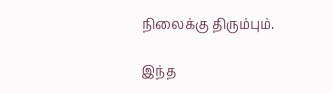நிலைக்கு திரும்பும்.

இந்த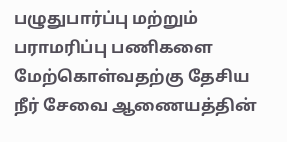பழுதுபார்ப்பு மற்றும் பராமரிப்பு பணிகளை மேற்கொள்வதற்கு தேசிய நீர் சேவை ஆணையத்தின்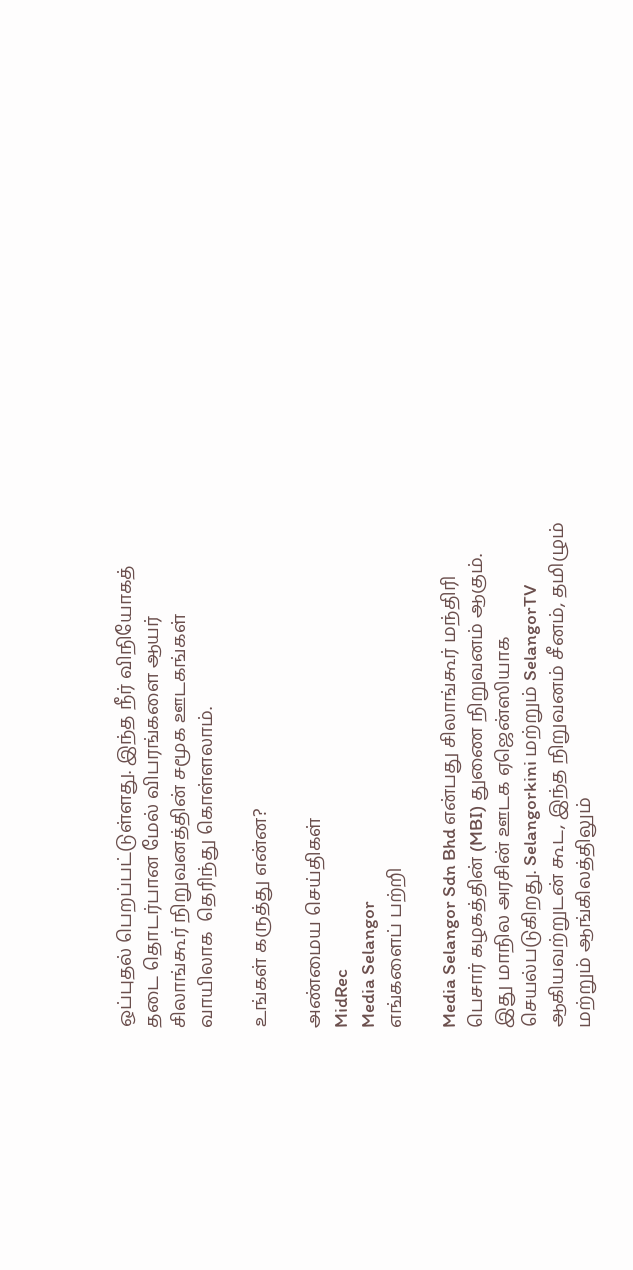ஒப்புதல் பெறப்பட்டுள்ளது. இந்த நீர் விநியோகத் தடை தொடர்பான மேல் விபரங்களை ஆயர் சிலாங்கூர் நிறுவனத்தின் சமூக ஊடகங்கள் வாயிலாக  தெரிந்து கொள்ளலாம்.

உங்கள் கருத்து என்ன?

அண்மைய செய்திகள்
MidRec
Media Selangor
எங்களைப் பற்றி

Media Selangor Sdn Bhd என்பது சிலாங்கூர் மந்திரி பெசார் கழகத்தின் (MBI) துணை நிறுவனம் ஆகும். இது மாநில அரசின் ஊடக ஏஜென்ஸியாக செயல்படுகிறது. Selangorkini மற்றும் SelangorTV ஆகியவற்றுடன் கூட, இந்த நிறுவனம் சீனம், தமிழும் மற்றும் ஆங்கிலத்திலும்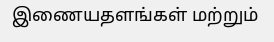இணையதளங்கள் மற்றும்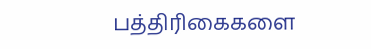பத்திரிகைகளை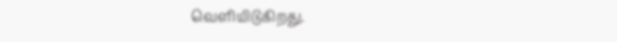வெளியிடுகிறது.